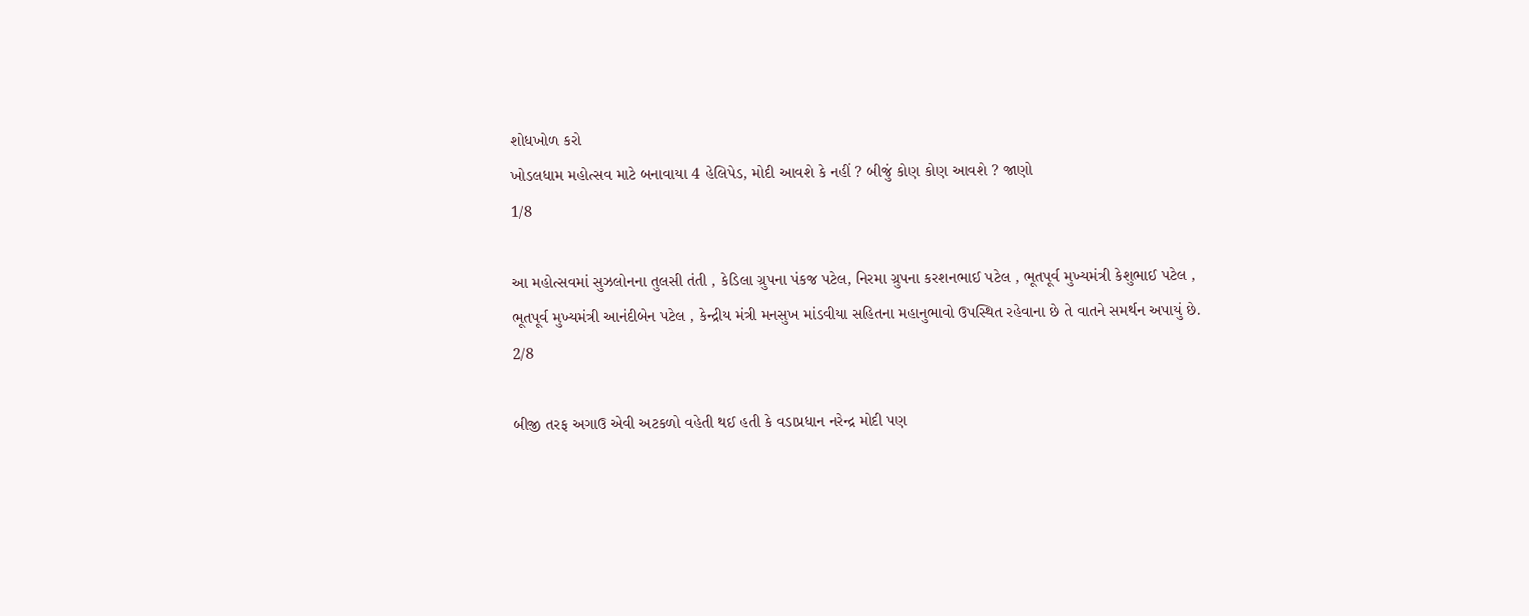શોધખોળ કરો
ખોડલધામ મહોત્સવ માટે બનાવાયા 4 હેલિપેડ, મોદી આવશે કે નહીં ? બીજું કોણ કોણ આવશે ? જાણો
1/8

આ મહોત્સવમાં સુઝલોનના તુલસી તંતી , કેડિલા ગ્રુપના પંકજ પટેલ, નિરમા ગ્રુપના કરશનભાઈ પટેલ , ભૂતપૂર્વ મુખ્યમંત્રી કેશુભાઈ પટેલ , ભૂતપૂર્વ મુખ્યમંત્રી આનંદીબેન પટેલ , કેન્દ્રીય મંત્રી મનસુખ માંડવીયા સહિતના મહાનુભાવો ઉપસ્થિત રહેવાના છે તે વાતને સમર્થન અપાયું છે.
2/8

બીજી તરફ અગાઉ એવી અટકળો વહેતી થઈ હતી કે વડાપ્રધાન નરેન્દ્ર મોદી પણ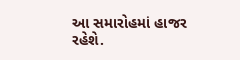આ સમારોહમાં હાજર રહેશે.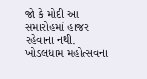જો કે મોદી આ સમારોહમાં હાજર રહેવાના નથી. ખોડલધામ મહોત્સવના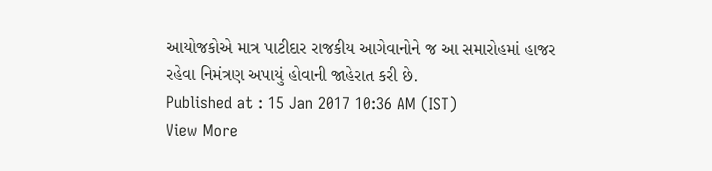આયોજકોએ માત્ર પાટીદાર રાજકીય આગેવાનોને જ આ સમારોહમાં હાજર રહેવા નિમંત્રણ અપાયું હોવાની જાહેરાત કરી છે.
Published at : 15 Jan 2017 10:36 AM (IST)
View More